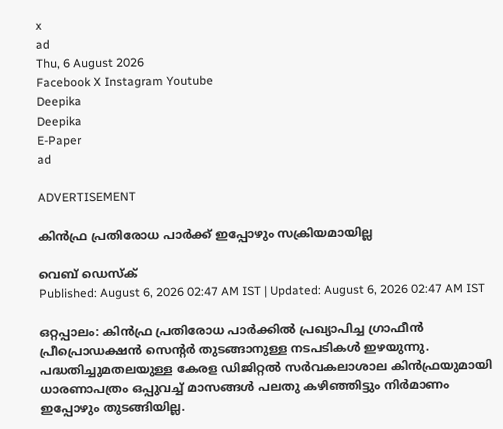x
ad
Thu, 6 August 2026
Facebook X Instagram Youtube
Deepika
Deepika
E-Paper
ad

ADVERTISEMENT

കിൻഫ്ര പ്രതിരോധ പാർക്ക് ഇപ്പോഴും സക്രിയമായില്ല

വെബ് ഡെസ്ക്
Published: August 6, 2026 02:47 AM IST | Updated: August 6, 2026 02:47 AM IST

ഒറ്റപ്പാലം: കിൻഫ്ര പ്രതിരോധ പാർക്കിൽ പ്രഖ്യാപിച്ച ഗ്രാഫീൻ പ്രീപ്രൊഡക്ഷൻ സെന്‍റർ തുടങ്ങാനുള്ള നടപടികൾ ഇഴയുന്നു. പദ്ധതിച്ചുമതലയുള്ള കേരള ഡിജിറ്റൽ സർവകലാശാല കിൻഫ്രയുമായി ധാരണാപത്രം ഒപ്പുവച്ച് മാസങ്ങൾ പലതു കഴിഞ്ഞിട്ടും നിർമാണം ഇപ്പോഴും തുടങ്ങിയില്ല.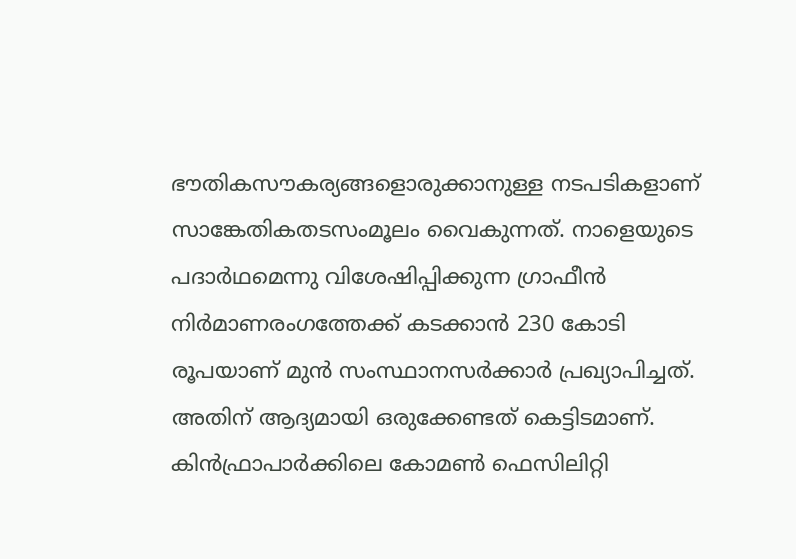ഭൗതികസൗകര്യങ്ങളൊരുക്കാനുള്ള നടപടികളാണ് സാങ്കേതികതടസംമൂലം വൈകുന്നത്. നാളെയുടെ പദാർഥമെന്നു വിശേഷിപ്പിക്കുന്ന ഗ്രാഫീൻ നിർമാണരംഗത്തേക്ക് കടക്കാൻ 230 കോടി രൂപയാണ് മുൻ സംസ്ഥാനസർക്കാർ പ്രഖ്യാപിച്ചത്.
അതിന് ആദ്യമായി ഒരുക്കേണ്ടത് കെട്ടിടമാണ്. കിൻഫ്രാപാർക്കിലെ കോമൺ ഫെസിലിറ്റി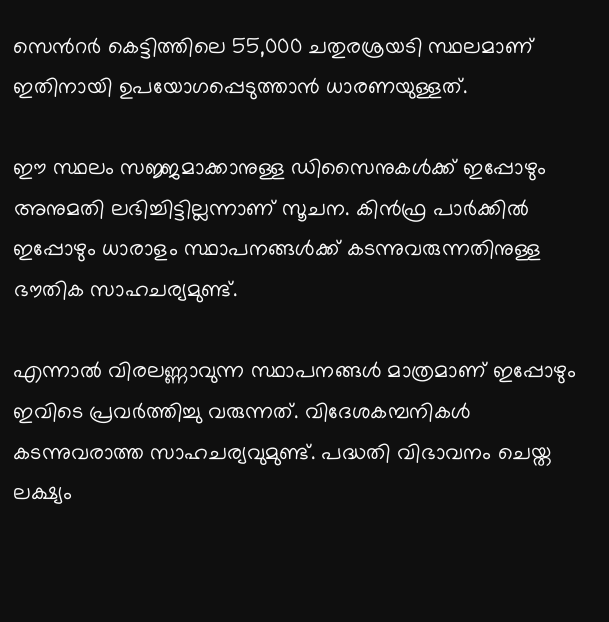സെന്‍റർ കെട്ടിത്തിലെ 55,000 ചതുരശ്രയടി സ്ഥലമാണ് ഇതിനായി ഉപയോഗപ്പെടുത്താൻ ധാരണയുള്ളത്.

ഈ സ്ഥലം സജ്ജമാക്കാനുള്ള ഡിസൈനുകൾക്ക് ഇപ്പോഴും അനുമതി ലഭിച്ചിട്ടില്ലന്നാണ് സൂചന. കിൻഫ്ര പാർക്കിൽ ഇപ്പോഴും ധാരാളം സ്ഥാപനങ്ങൾക്ക് കടന്നുവരുന്നതിനുള്ള ഭൗതിക സാഹചര്യമുണ്ട്.

എന്നാൽ വിരലണ്ണാവുന്ന സ്ഥാപനങ്ങൾ മാത്രമാണ് ഇപ്പോഴും ഇവിടെ പ്രവർത്തിച്ചു വരുന്നത്. വിദേശകമ്പനികൾ കടന്നുവരാത്ത സാഹചര്യവുമുണ്ട്. പദ്ധതി വിഭാവനം ചെയ്ത ലക്ഷ്യം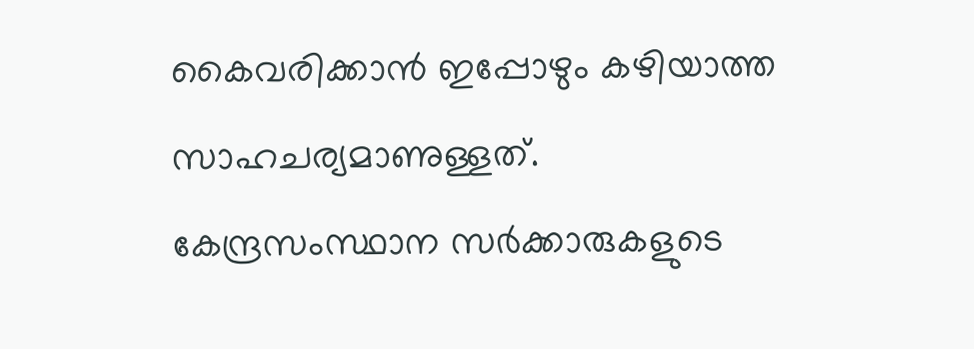കൈവരിക്കാൻ ഇപ്പോഴും കഴിയാത്ത സാഹചര്യമാണുള്ളത്.
കേന്ദ്രസംസ്ഥാന സർക്കാരുകളുടെ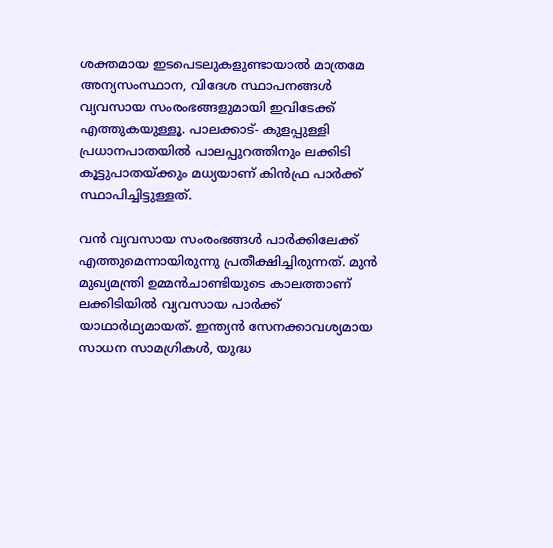ശക്തമായ ഇടപെടലുകളുണ്ടായാൽ മാത്രമേ അന്യസംസ്ഥാന, വിദേശ സ്ഥാപനങ്ങൾ വ്യവസായ സംരംഭങ്ങളുമായി ഇവിടേക്ക് എത്തുകയുള്ളൂ. പാലക്കാട്- കുളപ്പുള്ളി പ്രധാനപാതയിൽ പാലപ്പുറത്തിനും ലക്കിടി കൂട്ടുപാതയ്ക്കും മധ്യയാണ് കിൻഫ്ര പാർക്ക് സ്ഥാപിച്ചിട്ടുള്ളത്.

വൻ വ്യവസായ സംരംഭങ്ങൾ പാർക്കിലേക്ക് എത്തുമെന്നായിരുന്നു പ്രതീക്ഷിച്ചിരുന്നത്. മുൻ മുഖ്യമന്ത്രി ഉമ്മൻചാണ്ടിയുടെ കാലത്താണ് ലക്കിടിയിൽ വ്യവസായ പാർക്ക് യാഥാർഥ്യമായത്. ഇന്ത്യൻ സേനക്കാവശ്യമായ സാധന സാമഗ്രികൾ, യുദ്ധ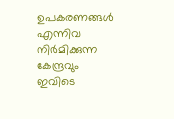ഉപകരണങ്ങൾ എന്നിവ നിർമിക്കുന്ന കേന്ദ്രവും ഇവിടെ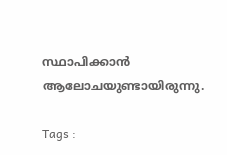സ്ഥാപിക്കാൻ ആലോചയുണ്ടായിരുന്നു.

Tags :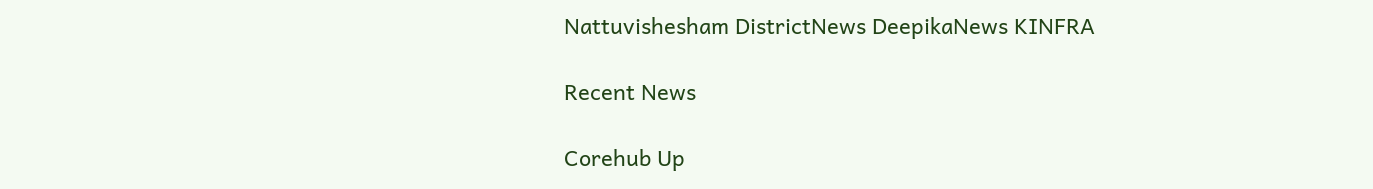Nattuvishesham DistrictNews DeepikaNews KINFRA

Recent News

Corehub Up